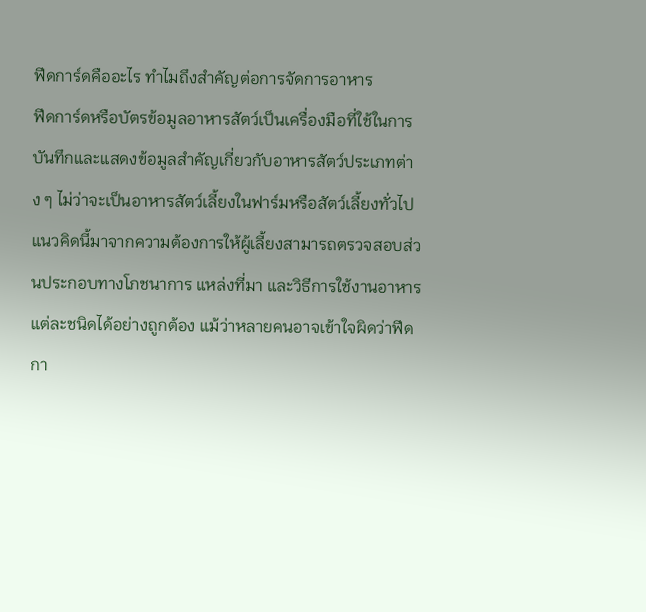ฟีดการ์ดคืออะไร ทำไมถึงสำคัญต่อการจัดการอาหาร
ฟีดการ์ดหรือบัตรข้อมูลอาหารสัตว์เป็นเครื่องมือที่ใช้ในการบันทึกและแสดงข้อมูลสำคัญเกี่ยวกับอาหารสัตว์ประเภทต่าง ๆ ไม่ว่าจะเป็นอาหารสัตว์เลี้ยงในฟาร์มหรือสัตว์เลี้ยงทั่วไป แนวคิดนี้มาจากความต้องการให้ผู้เลี้ยงสามารถตรวจสอบส่วนประกอบทางโภชนาการ แหล่งที่มา และวิธีการใช้งานอาหารแต่ละชนิดได้อย่างถูกต้อง แม้ว่าหลายคนอาจเข้าใจผิดว่าฟีดกา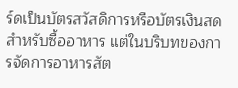ร์ดเป็นบัตรสวัสดิการหรือบัตรเงินสดสำหรับซื้ออาหาร แต่ในบริบทของการจัดการอาหารสัต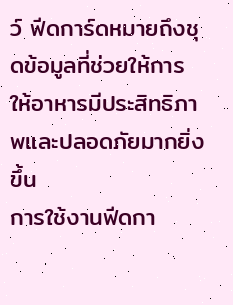ว์ ฟีดการ์ดหมายถึงชุดข้อมูลที่ช่วยให้การให้อาหารมีประสิทธิภาพและปลอดภัยมากยิ่งขึ้น
การใช้งานฟีดกา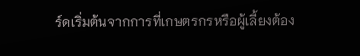ร์ดเริ่มต้นจากการที่เกษตรกรหรือผู้เลี้ยงต้อง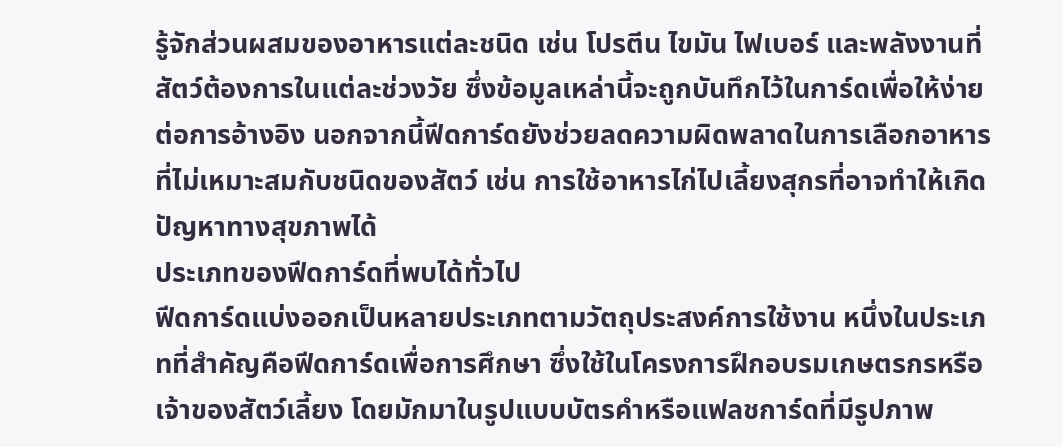รู้จักส่วนผสมของอาหารแต่ละชนิด เช่น โปรตีน ไขมัน ไฟเบอร์ และพลังงานที่สัตว์ต้องการในแต่ละช่วงวัย ซึ่งข้อมูลเหล่านี้จะถูกบันทึกไว้ในการ์ดเพื่อให้ง่ายต่อการอ้างอิง นอกจากนี้ฟีดการ์ดยังช่วยลดความผิดพลาดในการเลือกอาหารที่ไม่เหมาะสมกับชนิดของสัตว์ เช่น การใช้อาหารไก่ไปเลี้ยงสุกรที่อาจทำให้เกิดปัญหาทางสุขภาพได้
ประเภทของฟีดการ์ดที่พบได้ทั่วไป
ฟีดการ์ดแบ่งออกเป็นหลายประเภทตามวัตถุประสงค์การใช้งาน หนึ่งในประเภทที่สำคัญคือฟีดการ์ดเพื่อการศึกษา ซึ่งใช้ในโครงการฝึกอบรมเกษตรกรหรือเจ้าของสัตว์เลี้ยง โดยมักมาในรูปแบบบัตรคำหรือแฟลชการ์ดที่มีรูปภาพ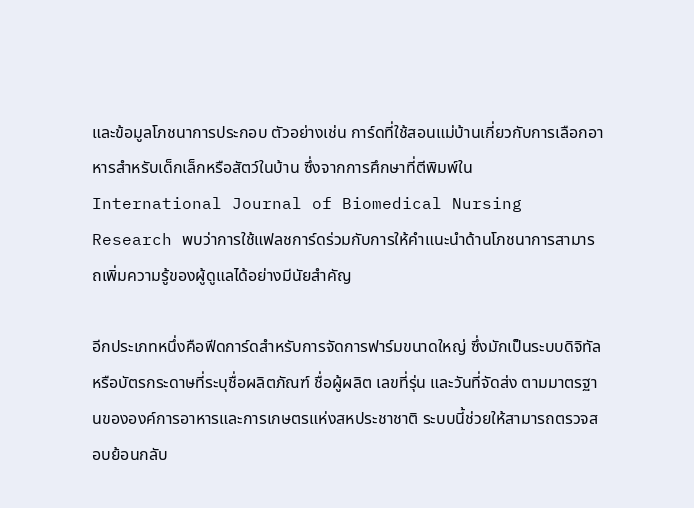และข้อมูลโภชนาการประกอบ ตัวอย่างเช่น การ์ดที่ใช้สอนแม่บ้านเกี่ยวกับการเลือกอาหารสำหรับเด็กเล็กหรือสัตว์ในบ้าน ซึ่งจากการศึกษาที่ตีพิมพ์ใน International Journal of Biomedical Nursing Research พบว่าการใช้แฟลชการ์ดร่วมกับการให้คำแนะนำด้านโภชนาการสามารถเพิ่มความรู้ของผู้ดูแลได้อย่างมีนัยสำคัญ

อีกประเภทหนึ่งคือฟีดการ์ดสำหรับการจัดการฟาร์มขนาดใหญ่ ซึ่งมักเป็นระบบดิจิทัลหรือบัตรกระดาษที่ระบุชื่อผลิตภัณฑ์ ชื่อผู้ผลิต เลขที่รุ่น และวันที่จัดส่ง ตามมาตรฐานขององค์การอาหารและการเกษตรแห่งสหประชาชาติ ระบบนี้ช่วยให้สามารถตรวจสอบย้อนกลับ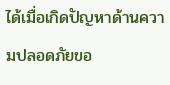ได้เมื่อเกิดปัญหาด้านความปลอดภัยขอ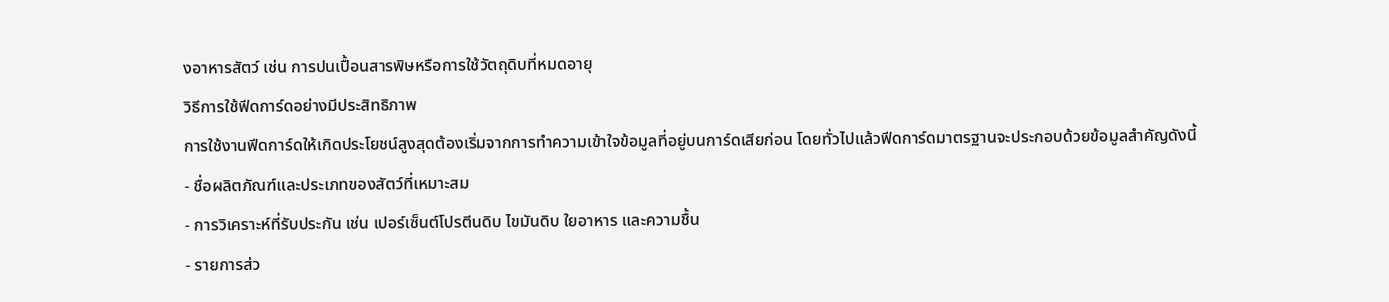งอาหารสัตว์ เช่น การปนเปื้อนสารพิษหรือการใช้วัตถุดิบที่หมดอายุ
วิธีการใช้ฟีดการ์ดอย่างมีประสิทธิภาพ
การใช้งานฟีดการ์ดให้เกิดประโยชน์สูงสุดต้องเริ่มจากการทำความเข้าใจข้อมูลที่อยู่บนการ์ดเสียก่อน โดยทั่วไปแล้วฟีดการ์ดมาตรฐานจะประกอบด้วยข้อมูลสำคัญดังนี้
- ชื่อผลิตภัณฑ์และประเภทของสัตว์ที่เหมาะสม
- การวิเคราะห์ที่รับประกัน เช่น เปอร์เซ็นต์โปรตีนดิบ ไขมันดิบ ใยอาหาร และความชื้น
- รายการส่ว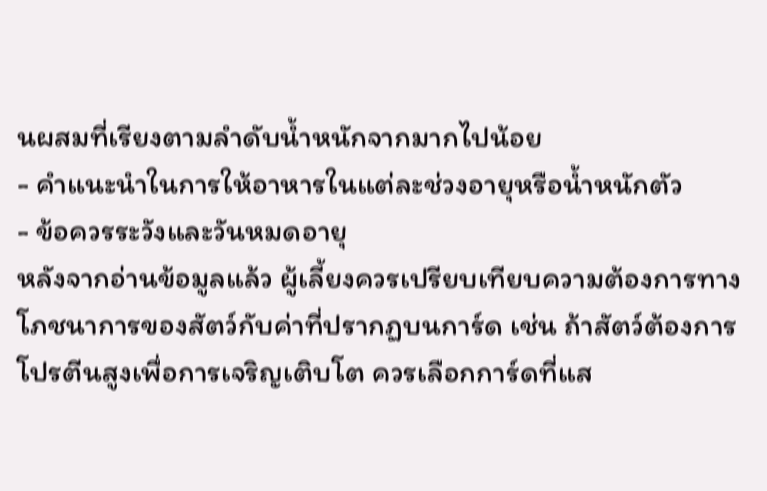นผสมที่เรียงตามลำดับน้ำหนักจากมากไปน้อย
- คำแนะนำในการให้อาหารในแต่ละช่วงอายุหรือน้ำหนักตัว
- ข้อควรระวังและวันหมดอายุ
หลังจากอ่านข้อมูลแล้ว ผู้เลี้ยงควรเปรียบเทียบความต้องการทางโภชนาการของสัตว์กับค่าที่ปรากฏบนการ์ด เช่น ถ้าสัตว์ต้องการโปรตีนสูงเพื่อการเจริญเติบโต ควรเลือกการ์ดที่แส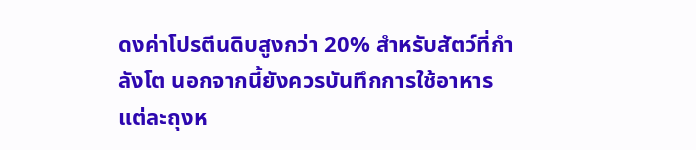ดงค่าโปรตีนดิบสูงกว่า 20% สำหรับสัตว์ที่กำลังโต นอกจากนี้ยังควรบันทึกการใช้อาหารแต่ละถุงห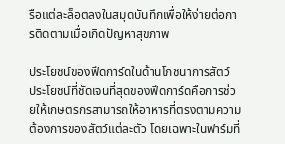รือแต่ละล็อตลงในสมุดบันทึกเพื่อให้ง่ายต่อการติดตามเมื่อเกิดปัญหาสุขภาพ

ประโยชน์ของฟีดการ์ดในด้านโภชนาการสัตว์
ประโยชน์ที่ชัดเจนที่สุดของฟีดการ์ดคือการช่วยให้เกษตรกรสามารถให้อาหารที่ตรงตามความต้องการของสัตว์แต่ละตัว โดยเฉพาะในฟาร์มที่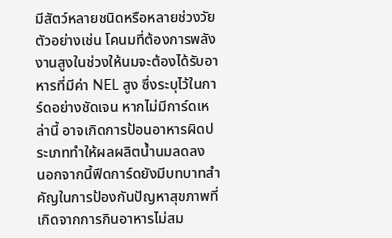มีสัตว์หลายชนิดหรือหลายช่วงวัย ตัวอย่างเช่น โคนมที่ต้องการพลังงานสูงในช่วงให้นมจะต้องได้รับอาหารที่มีค่า NEL สูง ซึ่งระบุไว้ในการ์ดอย่างชัดเจน หากไม่มีการ์ดเหล่านี้ อาจเกิดการป้อนอาหารผิดประเภททำให้ผลผลิตน้ำนมลดลง
นอกจากนี้ฟีดการ์ดยังมีบทบาทสำคัญในการป้องกันปัญหาสุขภาพที่เกิดจากการกินอาหารไม่สม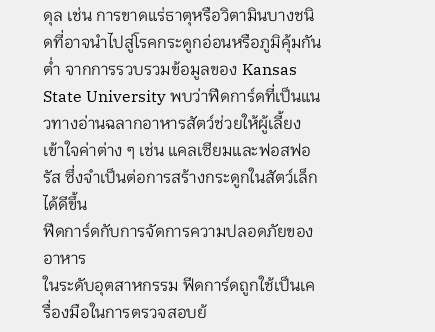ดุล เช่น การขาดแร่ธาตุหรือวิตามินบางชนิดที่อาจนำไปสู่โรคกระดูกอ่อนหรือภูมิคุ้มกันต่ำ จากการรวบรวมข้อมูลของ Kansas State University พบว่าฟีดการ์ดที่เป็นแนวทางอ่านฉลากอาหารสัตว์ช่วยให้ผู้เลี้ยงเข้าใจค่าต่าง ๆ เช่น แคลเซียมและฟอสฟอรัส ซึ่งจำเป็นต่อการสร้างกระดูกในสัตว์เล็กได้ดีขึ้น
ฟีดการ์ดกับการจัดการความปลอดภัยของอาหาร
ในระดับอุตสาหกรรม ฟีดการ์ดถูกใช้เป็นเครื่องมือในการตรวจสอบย้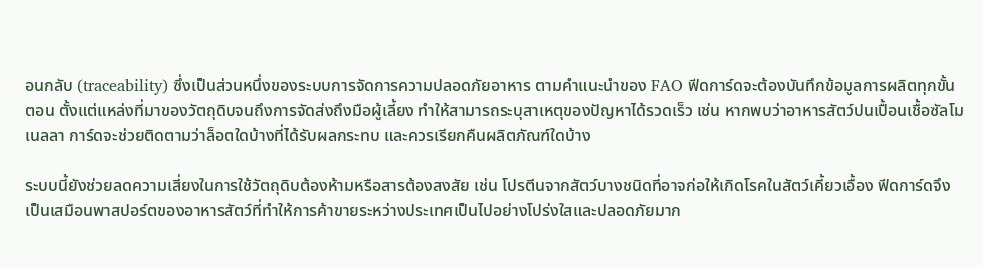อนกลับ (traceability) ซึ่งเป็นส่วนหนึ่งของระบบการจัดการความปลอดภัยอาหาร ตามคำแนะนำของ FAO ฟีดการ์ดจะต้องบันทึกข้อมูลการผลิตทุกขั้นตอน ตั้งแต่แหล่งที่มาของวัตถุดิบจนถึงการจัดส่งถึงมือผู้เลี้ยง ทำให้สามารถระบุสาเหตุของปัญหาได้รวดเร็ว เช่น หากพบว่าอาหารสัตว์ปนเปื้อนเชื้อซัลโมเนลลา การ์ดจะช่วยติดตามว่าล็อตใดบ้างที่ได้รับผลกระทบ และควรเรียกคืนผลิตภัณฑ์ใดบ้าง

ระบบนี้ยังช่วยลดความเสี่ยงในการใช้วัตถุดิบต้องห้ามหรือสารต้องสงสัย เช่น โปรตีนจากสัตว์บางชนิดที่อาจก่อให้เกิดโรคในสัตว์เคี้ยวเอื้อง ฟีดการ์ดจึงเป็นเสมือนพาสปอร์ตของอาหารสัตว์ที่ทำให้การค้าขายระหว่างประเทศเป็นไปอย่างโปร่งใสและปลอดภัยมาก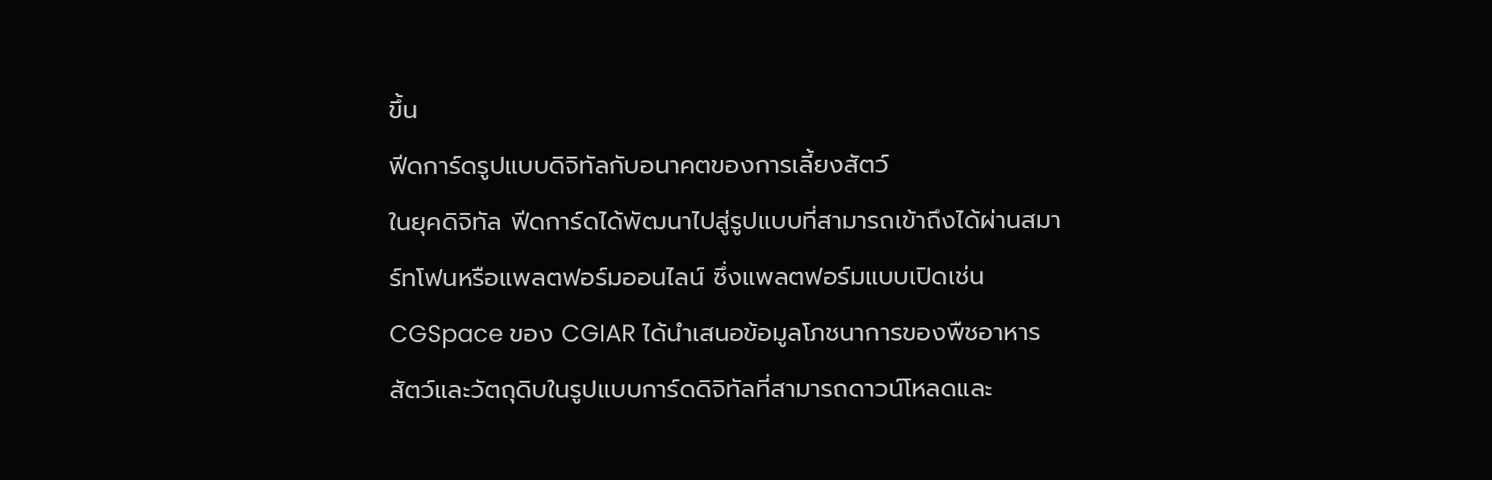ขึ้น
ฟีดการ์ดรูปแบบดิจิทัลกับอนาคตของการเลี้ยงสัตว์
ในยุคดิจิทัล ฟีดการ์ดได้พัฒนาไปสู่รูปแบบที่สามารถเข้าถึงได้ผ่านสมาร์ทโฟนหรือแพลตฟอร์มออนไลน์ ซึ่งแพลตฟอร์มแบบเปิดเช่น CGSpace ของ CGIAR ได้นำเสนอข้อมูลโภชนาการของพืชอาหารสัตว์และวัตถุดิบในรูปแบบการ์ดดิจิทัลที่สามารถดาวน์โหลดและ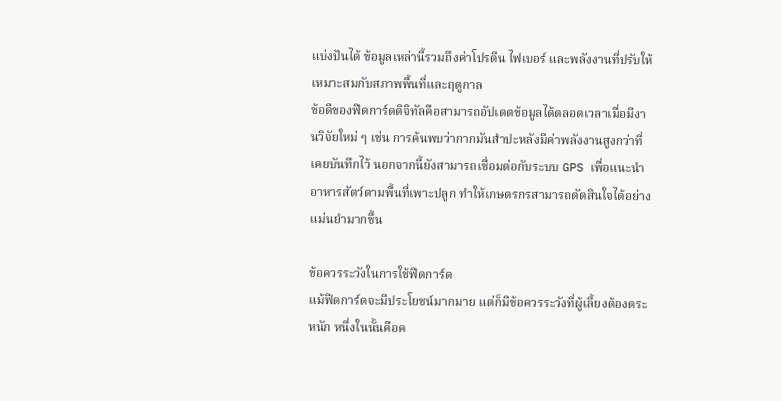แบ่งปันได้ ข้อมูลเหล่านี้รวมถึงค่าโปรตีน ไฟเบอร์ และพลังงานที่ปรับให้เหมาะสมกับสภาพพื้นที่และฤดูกาล
ข้อดีของฟีดการ์ดดิจิทัลคือสามารถอัปเดตข้อมูลได้ตลอดเวลาเมื่อมีงานวิจัยใหม่ ๆ เช่น การค้นพบว่ากากมันสำปะหลังมีค่าพลังงานสูงกว่าที่เคยบันทึกไว้ นอกจากนี้ยังสามารถเชื่อมต่อกับระบบ GPS เพื่อแนะนำอาหารสัตว์ตามพื้นที่เพาะปลูก ทำให้เกษตรกรสามารถตัดสินใจได้อย่างแม่นยำมากขึ้น

ข้อควรระวังในการใช้ฟีดการ์ด
แม้ฟีดการ์ดจะมีประโยชน์มากมาย แต่ก็มีข้อควรระวังที่ผู้เลี้ยงต้องตระหนัก หนึ่งในนั้นคือค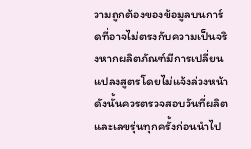วามถูกต้องของข้อมูลบนการ์ดที่อาจไม่ตรงกับความเป็นจริงหากผลิตภัณฑ์มีการเปลี่ยนแปลงสูตรโดยไม่แจ้งล่วงหน้า ดังนั้นควรตรวจสอบวันที่ผลิตและเลขรุ่นทุกครั้งก่อนนำไป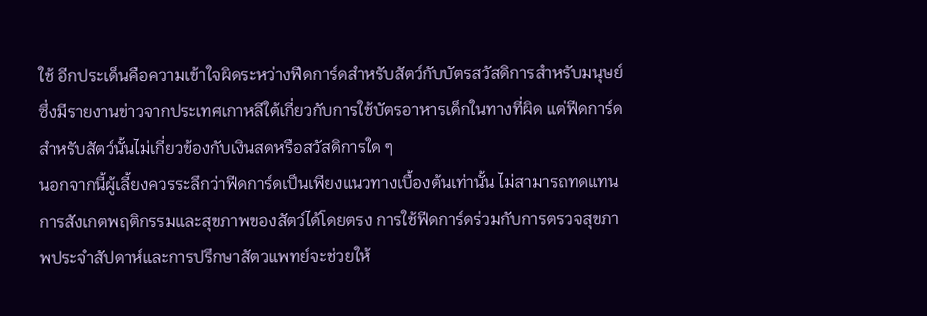ใช้ อีกประเด็นคือความเข้าใจผิดระหว่างฟีดการ์ดสำหรับสัตว์กับบัตรสวัสดิการสำหรับมนุษย์ ซึ่งมีรายงานข่าวจากประเทศเกาหลีใต้เกี่ยวกับการใช้บัตรอาหารเด็กในทางที่ผิด แต่ฟีดการ์ดสำหรับสัตว์นั้นไม่เกี่ยวข้องกับเงินสดหรือสวัสดิการใด ๆ
นอกจากนี้ผู้เลี้ยงควรระลึกว่าฟีดการ์ดเป็นเพียงแนวทางเบื้องต้นเท่านั้น ไม่สามารถทดแทนการสังเกตพฤติกรรมและสุขภาพของสัตว์ได้โดยตรง การใช้ฟีดการ์ดร่วมกับการตรวจสุขภาพประจำสัปดาห์และการปรึกษาสัตวแพทย์จะช่วยให้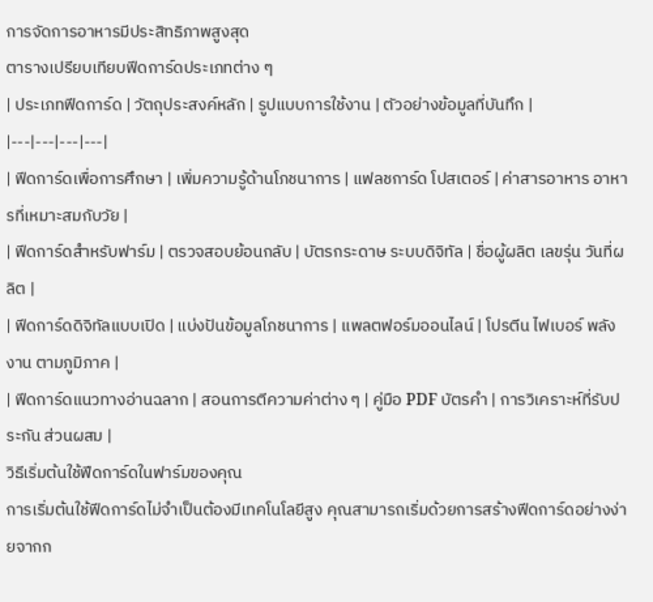การจัดการอาหารมีประสิทธิภาพสูงสุด
ตารางเปรียบเทียบฟีดการ์ดประเภทต่าง ๆ
| ประเภทฟีดการ์ด | วัตถุประสงค์หลัก | รูปแบบการใช้งาน | ตัวอย่างข้อมูลที่บันทึก |
|---|---|---|---|
| ฟีดการ์ดเพื่อการศึกษา | เพิ่มความรู้ด้านโภชนาการ | แฟลชการ์ด โปสเตอร์ | ค่าสารอาหาร อาหารที่เหมาะสมกับวัย |
| ฟีดการ์ดสำหรับฟาร์ม | ตรวจสอบย้อนกลับ | บัตรกระดาษ ระบบดิจิทัล | ชื่อผู้ผลิต เลขรุ่น วันที่ผลิต |
| ฟีดการ์ดดิจิทัลแบบเปิด | แบ่งปันข้อมูลโภชนาการ | แพลตฟอร์มออนไลน์ | โปรตีน ไฟเบอร์ พลังงาน ตามภูมิภาค |
| ฟีดการ์ดแนวทางอ่านฉลาก | สอนการตีความค่าต่าง ๆ | คู่มือ PDF บัตรคำ | การวิเคราะห์ที่รับประกัน ส่วนผสม |
วิธีเริ่มต้นใช้ฟีดการ์ดในฟาร์มของคุณ
การเริ่มต้นใช้ฟีดการ์ดไม่จำเป็นต้องมีเทคโนโลยีสูง คุณสามารถเริ่มด้วยการสร้างฟีดการ์ดอย่างง่ายจากก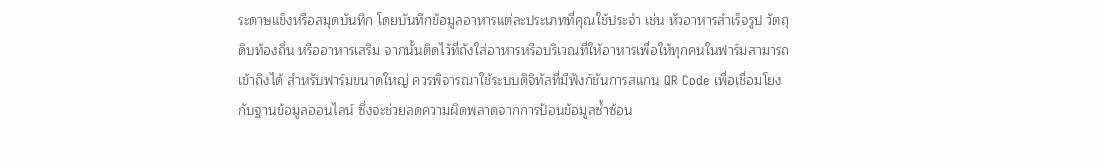ระดาษแข็งหรือสมุดบันทึก โดยบันทึกข้อมูลอาหารแต่ละประเภทที่คุณใช้ประจำ เช่น หัวอาหารสำเร็จรูป วัตถุดิบท้องถิ่น หรืออาหารเสริม จากนั้นติดไว้ที่ถังใส่อาหารหรือบริเวณที่ให้อาหารเพื่อให้ทุกคนในฟาร์มสามารถเข้าถึงได้ สำหรับฟาร์มขนาดใหญ่ ควรพิจารณาใช้ระบบดิจิทัลที่มีฟังก์ชันการสแกน QR Code เพื่อเชื่อมโยงกับฐานข้อมูลออนไลน์ ซึ่งจะช่วยลดความผิดพลาดจากการป้อนข้อมูลซ้ำซ้อน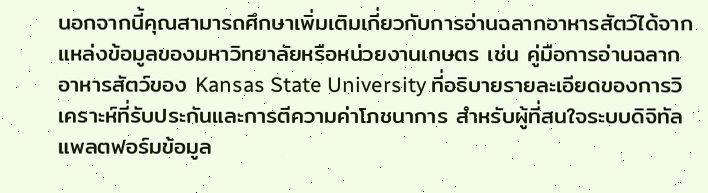นอกจากนี้คุณสามารถศึกษาเพิ่มเติมเกี่ยวกับการอ่านฉลากอาหารสัตว์ได้จากแหล่งข้อมูลของมหาวิทยาลัยหรือหน่วยงานเกษตร เช่น คู่มือการอ่านฉลากอาหารสัตว์ของ Kansas State University ที่อธิบายรายละเอียดของการวิเคราะห์ที่รับประกันและการตีความค่าโภชนาการ สำหรับผู้ที่สนใจระบบดิจิทัล แพลตฟอร์มข้อมูล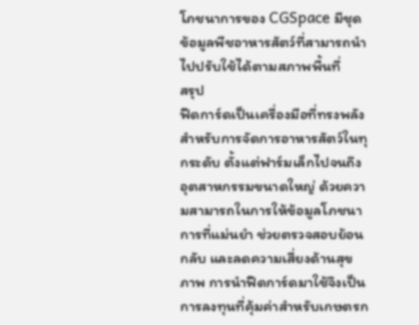โภชนาการของ CGSpace มีชุดข้อมูลพืชอาหารสัตว์ที่สามารถนำไปปรับใช้ได้ตามสภาพพื้นที่
สรุป
ฟีดการ์ดเป็นเครื่องมือที่ทรงพลังสำหรับการจัดการอาหารสัตว์ในทุกระดับ ตั้งแต่ฟาร์มเล็กไปจนถึงอุตสาหกรรมขนาดใหญ่ ด้วยความสามารถในการให้ข้อมูลโภชนาการที่แม่นยำ ช่วยตรวจสอบย้อนกลับ และลดความเสี่ยงด้านสุขภาพ การนำฟีดการ์ดมาใช้จึงเป็นการลงทุนที่คุ้มค่าสำหรับเกษตรก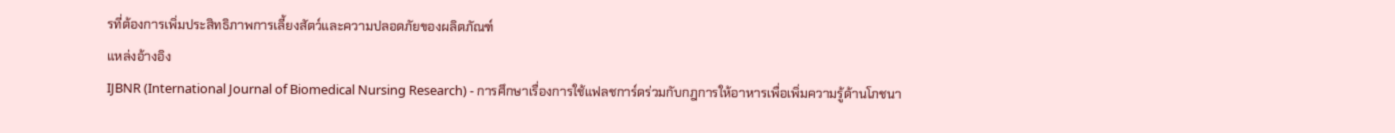รที่ต้องการเพิ่มประสิทธิภาพการเลี้ยงสัตว์และความปลอดภัยของผลิตภัณฑ์
แหล่งอ้างอิง
IJBNR (International Journal of Biomedical Nursing Research) - การศึกษาเรื่องการใช้แฟลชการ์ดร่วมกับกฎการให้อาหารเพื่อเพิ่มความรู้ด้านโภชนา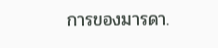การของมารดา.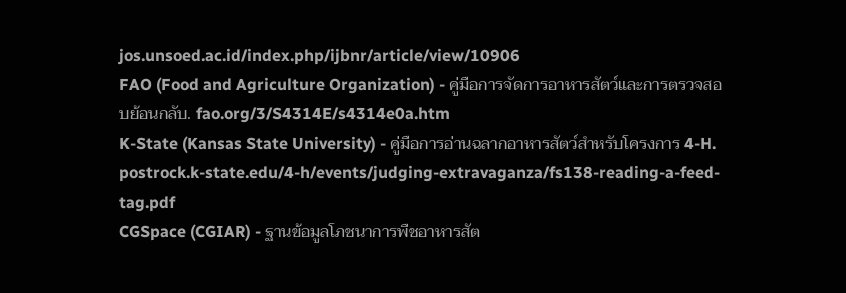jos.unsoed.ac.id/index.php/ijbnr/article/view/10906
FAO (Food and Agriculture Organization) - คู่มือการจัดการอาหารสัตว์และการตรวจสอบย้อนกลับ. fao.org/3/S4314E/s4314e0a.htm
K-State (Kansas State University) - คู่มือการอ่านฉลากอาหารสัตว์สำหรับโครงการ 4-H. postrock.k-state.edu/4-h/events/judging-extravaganza/fs138-reading-a-feed-tag.pdf
CGSpace (CGIAR) - ฐานข้อมูลโภชนาการพืชอาหารสัต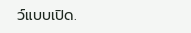ว์แบบเปิด.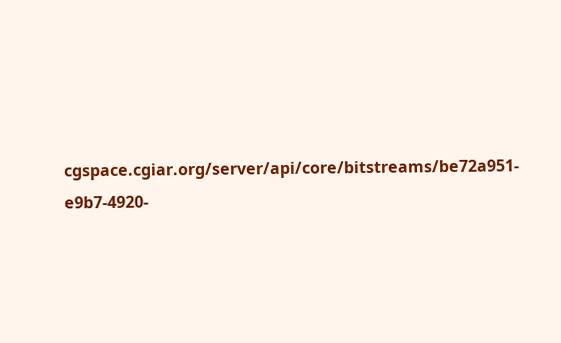cgspace.cgiar.org/server/api/core/bitstreams/be72a951-e9b7-4920-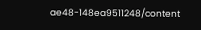ae48-148ea9511248/content